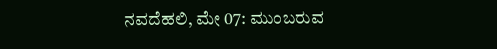ನವದೆಹಲಿ, ಮೇ 07: ಮುಂಬರುವ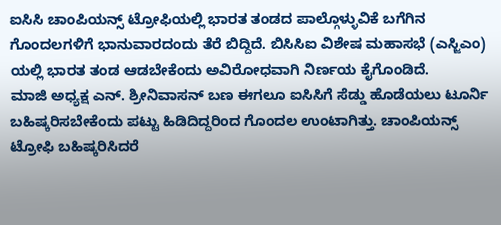ಐಸಿಸಿ ಚಾಂಪಿಯನ್ಸ್ ಟ್ರೋಫಿಯಲ್ಲಿ ಭಾರತ ತಂಡದ ಪಾಲ್ಗೊಳ್ಳುವಿಕೆ ಬಗೆಗಿನ ಗೊಂದಲಗಳಿಗೆ ಭಾನುವಾರದಂದು ತೆರೆ ಬಿದ್ದಿದೆ. ಬಿಸಿಸಿಐ ವಿಶೇಷ ಮಹಾಸಭೆ (ಎಸ್ಜಿಎಂ) ಯಲ್ಲಿ ಭಾರತ ತಂಡ ಆಡಬೇಕೆಂದು ಅವಿರೋಧವಾಗಿ ನಿರ್ಣಯ ಕೈಗೊಂಡಿದೆ.
ಮಾಜಿ ಅಧ್ಯಕ್ಷ ಎನ್. ಶ್ರೀನಿವಾಸನ್ ಬಣ ಈಗಲೂ ಐಸಿಸಿಗೆ ಸೆಡ್ಡು ಹೊಡೆಯಲು ಟೂರ್ನಿ ಬಹಿಷ್ಕರಿಸಬೇಕೆಂದು ಪಟ್ಟು ಹಿಡಿದಿದ್ದರಿಂದ ಗೊಂದಲ ಉಂಟಾಗಿತ್ತು. ಚಾಂಪಿಯನ್ಸ್ ಟ್ರೋಫಿ ಬಹಿಷ್ಕರಿಸಿದರೆ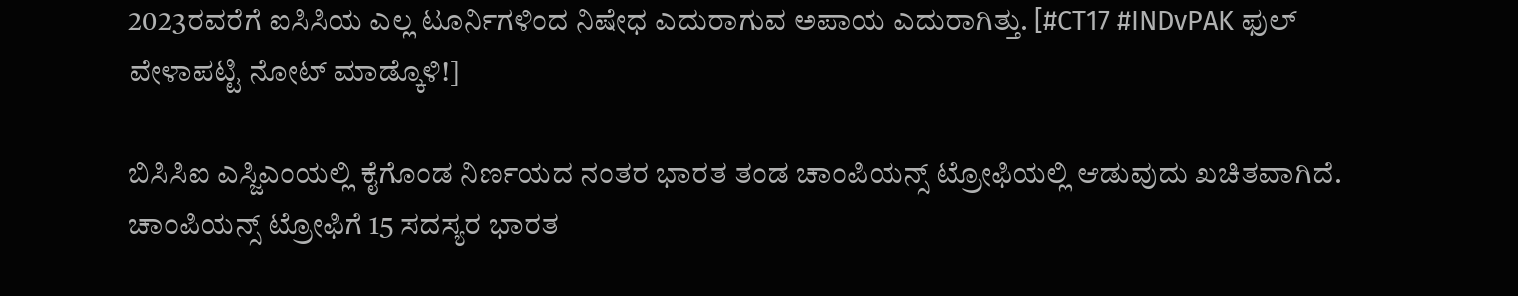2023ರವರೆಗೆ ಐಸಿಸಿಯ ಎಲ್ಲ ಟೂರ್ನಿಗಳಿಂದ ನಿಷೇಧ ಎದುರಾಗುವ ಅಪಾಯ ಎದುರಾಗಿತ್ತು. [#CT17 #INDvPAK ಫುಲ್ ವೇಳಾಪಟ್ಟಿ ನೋಟ್ ಮಾಡ್ಕೊಳಿ!]

ಬಿಸಿಸಿಐ ಎಸ್ಜಿಎಂಯಲ್ಲಿ ಕೈಗೊಂಡ ನಿರ್ಣಯದ ನಂತರ ಭಾರತ ತಂಡ ಚಾಂಪಿಯನ್ಸ್ ಟ್ರೋಫಿಯಲ್ಲಿ ಆಡುವುದು ಖಚಿತವಾಗಿದೆ. ಚಾಂಪಿಯನ್ಸ್ ಟ್ರೋಫಿಗೆ 15 ಸದಸ್ಯರ ಭಾರತ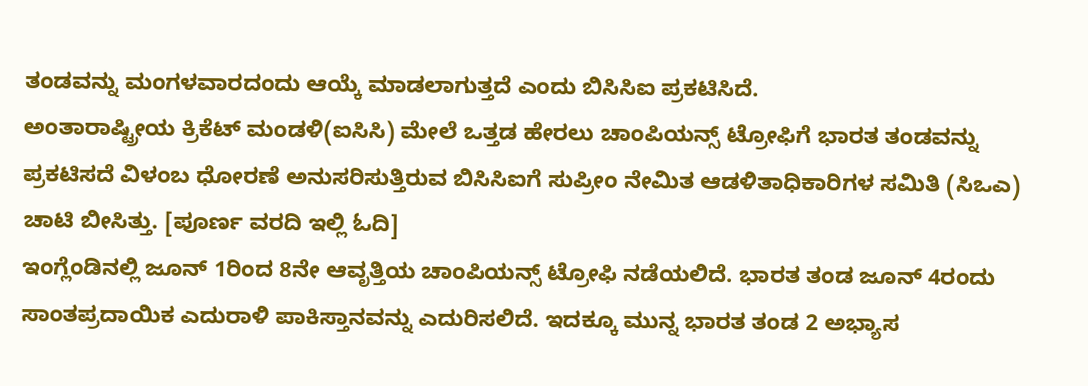ತಂಡವನ್ನು ಮಂಗಳವಾರದಂದು ಆಯ್ಕೆ ಮಾಡಲಾಗುತ್ತದೆ ಎಂದು ಬಿಸಿಸಿಐ ಪ್ರಕಟಿಸಿದೆ.
ಅಂತಾರಾಷ್ಟ್ರೀಯ ಕ್ರಿಕೆಟ್ ಮಂಡಳಿ(ಐಸಿಸಿ) ಮೇಲೆ ಒತ್ತಡ ಹೇರಲು ಚಾಂಪಿಯನ್ಸ್ ಟ್ರೋಫಿಗೆ ಭಾರತ ತಂಡವನ್ನು ಪ್ರಕಟಿಸದೆ ವಿಳಂಬ ಧೋರಣೆ ಅನುಸರಿಸುತ್ತಿರುವ ಬಿಸಿಸಿಐಗೆ ಸುಪ್ರೀಂ ನೇಮಿತ ಆಡಳಿತಾಧಿಕಾರಿಗಳ ಸಮಿತಿ (ಸಿಒಎ) ಚಾಟಿ ಬೀಸಿತ್ತು. [ಪೂರ್ಣ ವರದಿ ಇಲ್ಲಿ ಓದಿ]
ಇಂಗ್ಲೆಂಡಿನಲ್ಲಿ ಜೂನ್ 1ರಿಂದ 8ನೇ ಆವೃತ್ತಿಯ ಚಾಂಪಿಯನ್ಸ್ ಟ್ರೋಫಿ ನಡೆಯಲಿದೆ. ಭಾರತ ತಂಡ ಜೂನ್ 4ರಂದು ಸಾಂತಪ್ರದಾಯಿಕ ಎದುರಾಳಿ ಪಾಕಿಸ್ತಾನವನ್ನು ಎದುರಿಸಲಿದೆ. ಇದಕ್ಕೂ ಮುನ್ನ ಭಾರತ ತಂಡ 2 ಅಭ್ಯಾಸ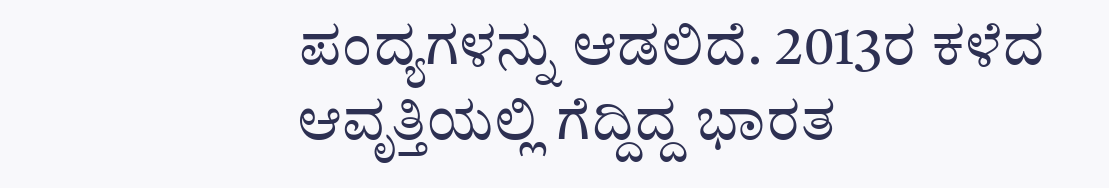ಪಂದ್ಯಗಳನ್ನು ಆಡಲಿದೆ. 2013ರ ಕಳೆದ ಆವೃತ್ತಿಯಲ್ಲಿ ಗೆದ್ದಿದ್ದ ಭಾರತ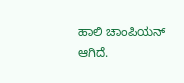ಹಾಲಿ ಚಾಂಪಿಯನ್ ಆಗಿದೆ.